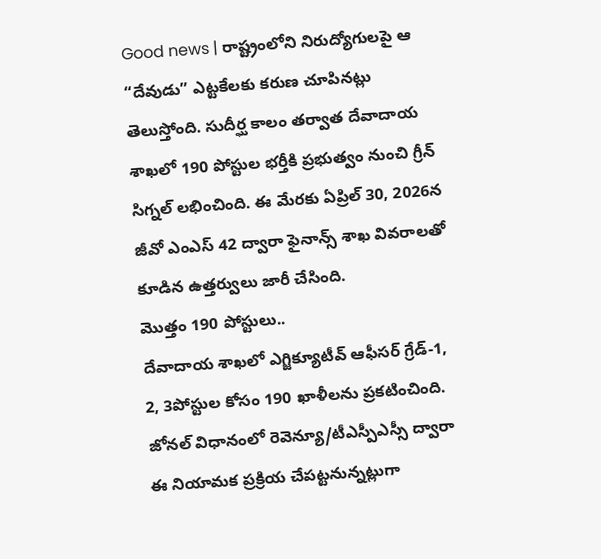Good news | రాష్ట్రంలోని నిరుద్యోగులపై ఆ “దేవుడు” ఎట్టకేలకు కరుణ చూపినట్లు తెలుస్తోంది. సుదీర్ఘ కాలం తర్వాత దేవాదాయ శాఖలో 190 పోస్టుల భర్తీకి ప్రభుత్వం నుంచి గ్రీన్ సిగ్నల్ లభించింది. ఈ మేరకు ఏప్రిల్ 30, 2026న జీవో ఎంఎస్ 42 ద్వారా ఫైనాన్స్ శాఖ వివరాలతో కూడిన ఉత్తర్వులు జారీ చేసింది.
మొత్తం 190 పోస్టులు..
దేవాదాయ శాఖలో ఎగ్జిక్యూటీవ్ ఆఫీసర్ గ్రేడ్-1, 2, 3పోస్టుల కోసం 190 ఖాళీలను ప్రకటించింది. జోనల్ విధానంలో రెవెన్యూ/టీఎస్పీఎస్సీ ద్వారా ఈ నియామక ప్రక్రియ చేపట్టనున్నట్లుగా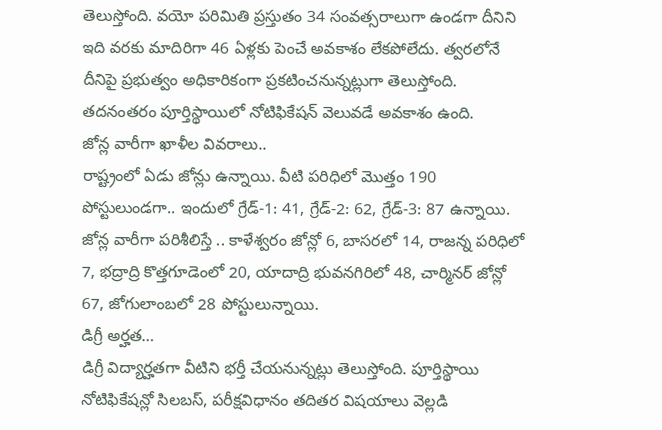తెలుస్తోంది. వయో పరిమితి ప్రస్తుతం 34 సంవత్సరాలుగా ఉండగా దీనిని ఇది వరకు మాదిరిగా 46 ఏళ్లకు పెంచే అవకాశం లేకపోలేదు. త్వరలోనే దీనిపై ప్రభుత్వం అధికారికంగా ప్రకటించనున్నట్లుగా తెలుస్తోంది. తదనంతరం పూర్తిస్థాయిలో నోటిఫికేషన్ వెలువడే అవకాశం ఉంది.
జోన్ల వారీగా ఖాళీల వివరాలు..
రాష్ట్రంలో ఏడు జోన్లు ఉన్నాయి. వీటి పరిధిలో మొత్తం 190 పోస్టులుండగా.. ఇందులో గ్రేడ్-1: 41, గ్రేడ్-2: 62, గ్రేడ్-3: 87 ఉన్నాయి. జోన్ల వారీగా పరిశీలిస్తే .. కాళేశ్వరం జోన్లో 6, బాసరలో 14, రాజన్న పరిధిలో 7, భద్రాద్రి కొత్తగూడెంలో 20, యాదాద్రి భువనగిరిలో 48, చార్మినర్ జోన్లో 67, జోగులాంబలో 28 పోస్టులున్నాయి.
డిగ్రీ అర్హత…
డిగ్రీ విద్యార్హతగా వీటిని భర్తీ చేయనున్నట్లు తెలుస్తోంది. పూర్తిస్థాయి నోటిఫికేషన్లో సిలబస్, పరీక్షవిధానం తదితర విషయాలు వెల్లడి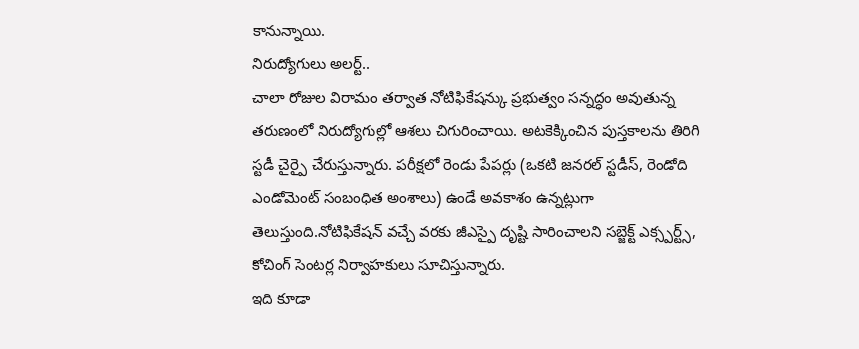కానున్నాయి.
నిరుద్యోగులు అలర్ట్..
చాలా రోజుల విరామం తర్వాత నోటిఫికేషన్కు ప్రభుత్వం సన్నద్ధం అవుతున్న తరుణంలో నిరుద్యోగుల్లో ఆశలు చిగురించాయి. అటకెక్కించిన పుస్తకాలను తిరిగి స్టడీ చైర్పై చేరుస్తున్నారు. పరీక్షలో రెండు పేపర్లు (ఒకటి జనరల్ స్టడీస్, రెండోది ఎండోమెంట్ సంబంధిత అంశాలు) ఉండే అవకాశం ఉన్నట్లుగా తెలుస్తుంది.నోటిఫికేషన్ వచ్చే వరకు జీఎస్పై దృష్టి సారించాలని సబ్జెక్ట్ ఎక్స్పర్ట్స్, కోచింగ్ సెంటర్ల నిర్వాహకులు సూచిస్తున్నారు.
ఇది కూడా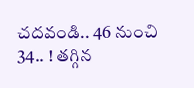చదవండి.. 46 నుంచి 34.. ! తగ్గిన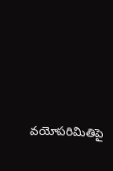వయోపరిమితిపై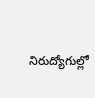నిరుద్యోగుల్లో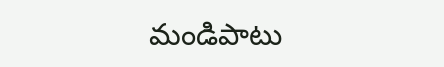మండిపాటు